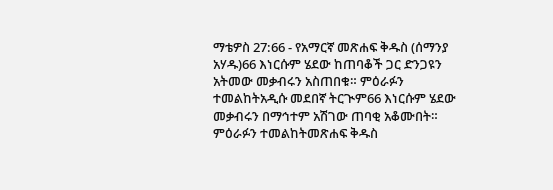ማቴዎስ 27:66 - የአማርኛ መጽሐፍ ቅዱስ (ሰማንያ አሃዱ)66 እነርሱም ሄደው ከጠባቆች ጋር ድንጋዩን አትመው መቃብሩን አስጠበቁ። ምዕራፉን ተመልከትአዲሱ መደበኛ ትርጒም66 እነርሱም ሄደው መቃብሩን በማኅተም አሽገው ጠባቂ አቆሙበት። ምዕራፉን ተመልከትመጽሐፍ ቅዱስ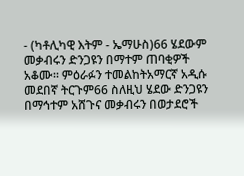- (ካቶሊካዊ እትም - ኤማሁስ)66 ሄደውም መቃብሩን ድንጋዩን በማተም ጠባቂዎች አቆሙ። ምዕራፉን ተመልከትአማርኛ አዲሱ መደበኛ ትርጉም66 ስለዚህ ሄደው ድንጋዩን በማኅተም አሸጉና መቃብሩን በወታደሮች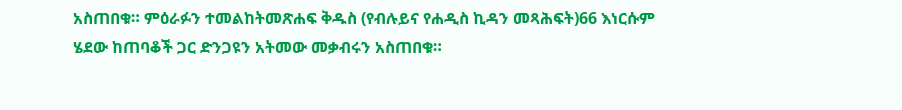አስጠበቁ። ምዕራፉን ተመልከትመጽሐፍ ቅዱስ (የብሉይና የሐዲስ ኪዳን መጻሕፍት)66 እነርሱም ሄደው ከጠባቆች ጋር ድንጋዩን አትመው መቃብሩን አስጠበቁ።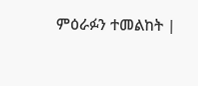ምዕራፉን ተመልከት |